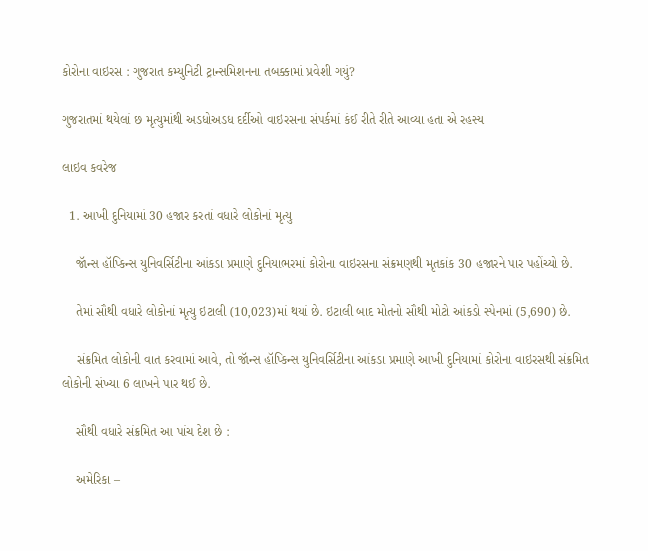કોરોના વાઇરસ : ગુજરાત કમ્યુનિટી ટ્રાન્સમિશનના તબક્કામાં પ્રવેશી ગયું?

ગુજરાતમાં થયેલાં છ મૃત્યુમાંથી અડધોઅડધ દર્દીઓ વાઇરસના સંપર્કમાં કંઈ રીતે રીતે આવ્યા હતા એ રહસ્ય

લાઇવ કવરેજ

  1. આખી દુનિયામાં 30 હજાર કરતાં વધારે લોકોનાં મૃત્યુ

    જૉન્સ હૉપ્કિન્સ યુનિવર્સિટીના આંકડા પ્રમાણે દુનિયાભરમાં કોરોના વાઇરસના સંક્રમણથી મૃતકાંક 30 હજારને પાર પહોંચ્યો છે.

    તેમાં સૌથી વધારે લોકોનાં મૃત્યુ ઇટાલી (10,023)માં થયાં છે. ઇટાલી બાદ મોતનો સૌથી મોટો આંકડો સ્પેનમાં (5,690) છે.

    સંક્રમિત લોકોની વાત કરવામાં આવે, તો જૉન્સ હૉપ્કિન્સ યુનિવર્સિટીના આંકડા પ્રમાણે આખી દુનિયામાં કોરોના વાઇરસથી સંક્રમિત લોકોની સંખ્યા 6 લાખને પાર થઈ છે.

    સૌથી વધારે સંક્રમિત આ પાંચ દેશ છે :

    અમેરિકા –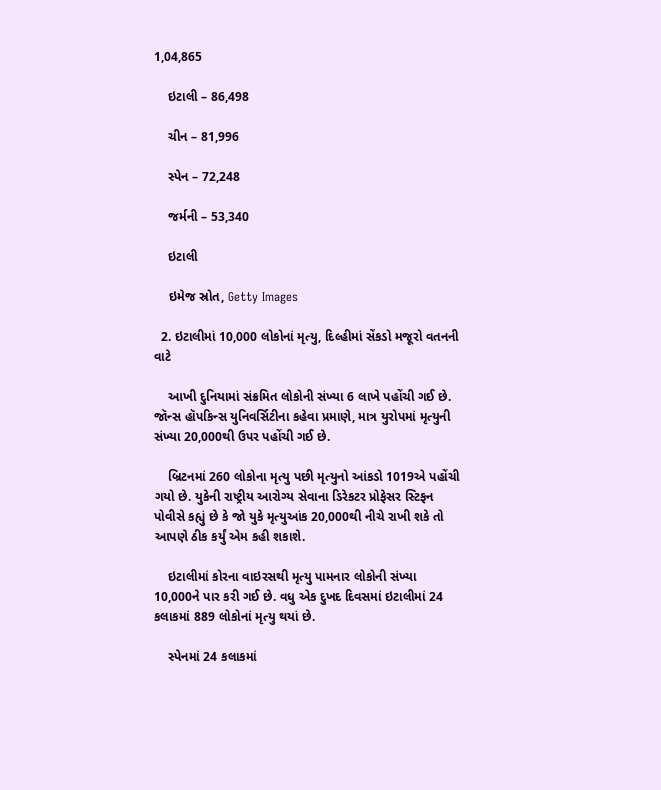1,04,865

    ઇટાલી – 86,498

    ચીન – 81,996

    સ્પેન – 72,248

    જર્મની – 53,340

    ઇટાલી

    ઇમેજ સ્રોત, Getty Images

  2. ઇટાલીમાં 10,000 લોકોનાં મૃત્યુ, દિલ્હીમાં સેંકડો મજૂરો વતનની વાટે

    આખી દુનિયામાં સંક્રમિત લોકોની સંખ્યા 6 લાખે પહોંચી ગઈ છે. જૉન્સ હૉપકિન્સ યુનિવર્સિટીના કહેવા પ્રમાણે, માત્ર યુરોપમાં મૃત્યુની સંખ્યા 20,000થી ઉપર પહોંચી ગઈ છે.

    બ્રિટનમાં 260 લોકોના મૃત્યુ પછી મૃત્યુનો આંકડો 1019એ પહોંચી ગયો છે. યુકેની રાષ્ટ્રીય આરોગ્ય સેવાના ડિરેકટર પ્રોફેસર સ્ટિફન પોવીસે કહ્યું છે કે જો યુકે મૃત્યુઆંક 20,000થી નીચે રાખી શકે તો આપણે ઠીક કર્યું એમ કહી શકાશે.

    ઇટાલીમાં કોરના વાઇરસથી મૃત્યુ પામનાર લોકોની સંખ્યા 10,000ને પાર કરી ગઈ છે. વધુ એક દુખદ દિવસમાં ઇટાલીમાં 24 કલાકમાં 889 લોકોનાં મૃત્યુ થયાં છે.

    સ્પેનમાં 24 કલાકમાં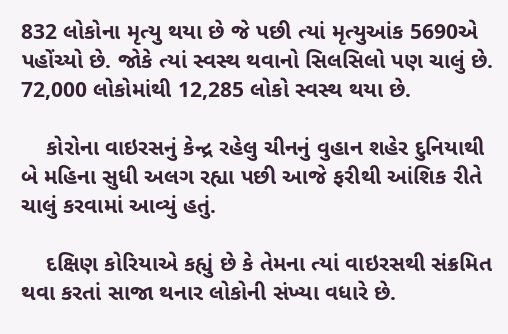832 લોકોના મૃત્યુ થયા છે જે પછી ત્યાં મૃત્યુઆંક 5690એ પહોંચ્યો છે. જોકે ત્યાં સ્વસ્થ થવાનો સિલસિલો પણ ચાલું છે. 72,000 લોકોમાંથી 12,285 લોકો સ્વસ્થ થયા છે.

    કોરોના વાઇરસનું કેન્દ્ર રહેલુ ચીનનું વુહાન શહેર દુનિયાથી બે મહિના સુધી અલગ રહ્યા પછી આજે ફરીથી આંશિક રીતે ચાલું કરવામાં આવ્યું હતું.

    દક્ષિણ કોરિયાએ કહ્યું છે કે તેમના ત્યાં વાઇરસથી સંક્રમિત થવા કરતાં સાજા થનાર લોકોની સંખ્યા વધારે છે.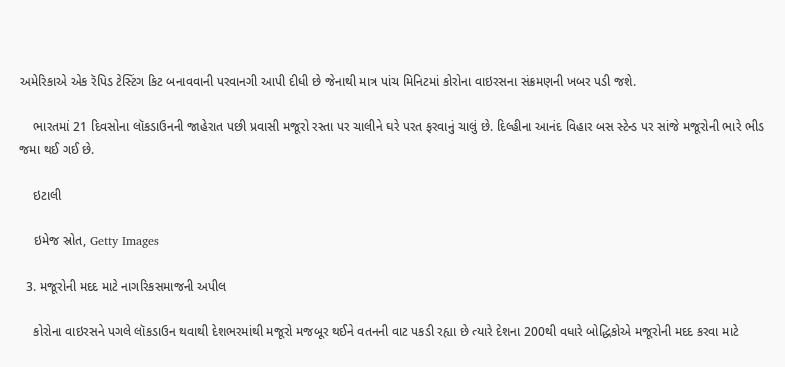અમેરિકાએ એક રૅપિડ ટેસ્ટિંગ કિટ બનાવવાની પરવાનગી આપી દીધી છે જેનાથી માત્ર પાંચ મિનિટમાં કોરોના વાઇરસના સંક્રમણની ખબર પડી જશે.

    ભારતમાં 21 દિવસોના લૉકડાઉનની જાહેરાત પછી પ્રવાસી મજૂરો રસ્તા પર ચાલીને ઘરે પરત ફરવાનું ચાલું છે. દિલ્હીના આનંદ વિહાર બસ સ્ટેન્ડ પર સાંજે મજૂરોની ભારે ભીડ જમા થઈ ગઈ છે.

    ઇટાલી

    ઇમેજ સ્રોત, Getty Images

  3. મજૂરોની મદદ માટે નાગરિકસમાજની અપીલ

    કોરોના વાઇરસને પગલે લૉકડાઉન થવાથી દેશભરમાંથી મજૂરો મજબૂર થઈને વતનની વાટ પકડી રહ્યા છે ત્યારે દેશના 200થી વધારે બોદ્ધિકોએ મજૂરોની મદદ કરવા માટે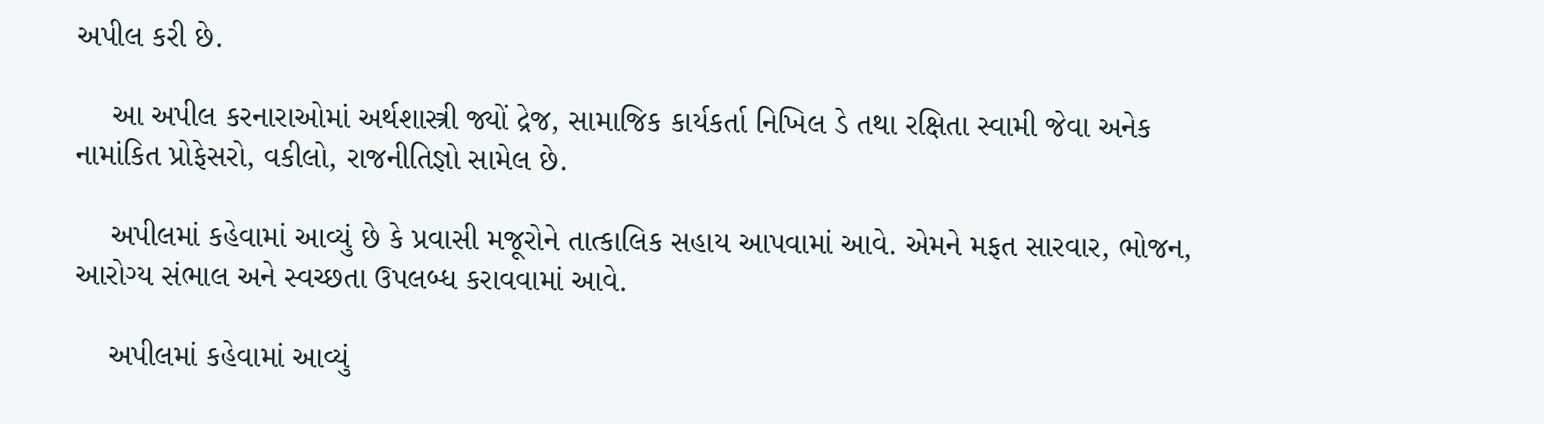અપીલ કરી છે.

    આ અપીલ કરનારાઓમાં અર્થશાસ્ત્રી જ્યોં દ્રેજ, સામાજિક કાર્યકર્તા નિખિલ ડે તથા રક્ષિતા સ્વામી જેવા અનેક નામાંકિત પ્રોફેસરો, વકીલો, રાજનીતિજ્ઞો સામેલ છે.

    અપીલમાં કહેવામાં આવ્યું છે કે પ્રવાસી મજૂરોને તાત્કાલિક સહાય આપવામાં આવે. એમને મફત સારવાર, ભોજન, આરોગ્ય સંભાલ અને સ્વચ્છતા ઉપલબ્ધ કરાવવામાં આવે.

    અપીલમાં કહેવામાં આવ્યું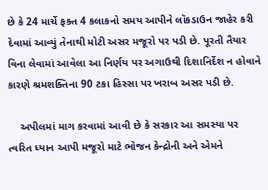છે કે 24 માર્ચે ફક્ત 4 કલાકનો સમય આપીને લૉકડાઉન જાહેર કરી દેવામાં આવ્યું તેનાથી મોટી અસર મજૂરો પર પડી છે. પૂરતી તૈયાર વિના લેવામાં આવેલા આ નિર્ણય પર અગાઉથી દિશાનિર્દેશ ન હોવાને કારણે શ્રમશક્તિના 90 ટકા હિસ્સા પર ખરાબ અસર પડી છે.

    અપીલમાં માગ કરવામાં આવી છે કે સરકાર આ સમસ્યા પર ત્વરિત ધ્યાન આપી મજૂરો માટે ભોજન કેન્દ્રોની અને એમને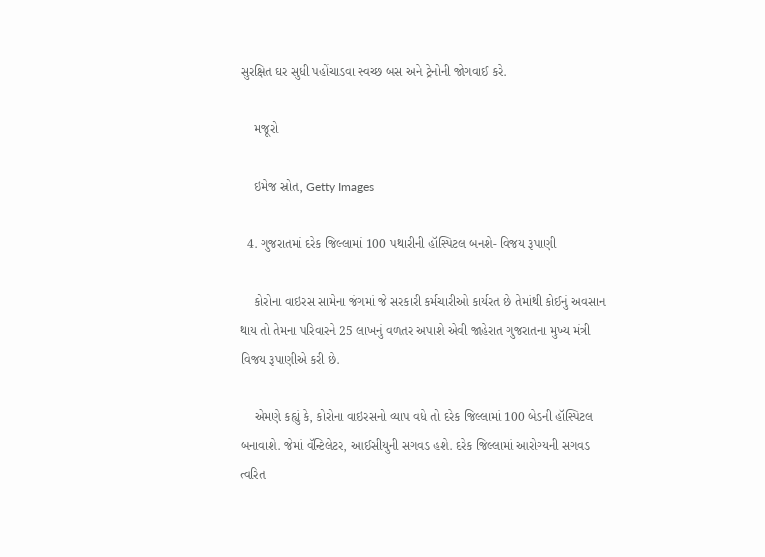સુરક્ષિત ઘર સુધી પહોંચાડવા સ્વચ્છ બસ અને ટ્રેનોની જોગવાઈ કરે.

    મજૂરો

    ઇમેજ સ્રોત, Getty Images

  4. ગુજરાતમાં દરેક જિલ્લામાં 100 પથારીની હૉસ્પિટલ બનશે- વિજય રૂપાણી

    કોરોના વાઇરસ સામેના જંગમાં જે સરકારી કર્મચારીઓ કાર્યરત છે તેમાંથી કોઈનું અવસાન થાય તો તેમના પરિવારને 25 લાખનું વળતર અપાશે એવી જાહેરાત ગુજરાતના મુખ્ય મંત્રી વિજય રૂપાણીએ કરી છે.

    એમણે કહ્યું કે, કોરોના વાઇરસનો વ્યાપ વધે તો દરેક જિલ્લામાં 100 બેડની હૉસ્પિટલ બનાવાશે. જેમાં વૅન્ટિલેટર, આઈસીયુની સગવડ હશે. દરેક જિલ્લામાં આરોગ્યની સગવડ ત્વરિત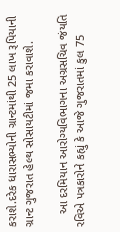કરાશે.દરેક ધારાસભ્યોની ગ્રાન્ટમાંથી 25 લાખ રૂપિયાની ગ્રાન્ટ ગુજરાત હેલ્થ સોસાયટીમાં જમા કરાવાશે.

    આ દરમિયાન આરોગ્યવિભાગના અગ્રસચિવ જંયતિ રવિએ પત્રકારોને કહ્યું કે આજે ગુજરાતમાં કુલ 75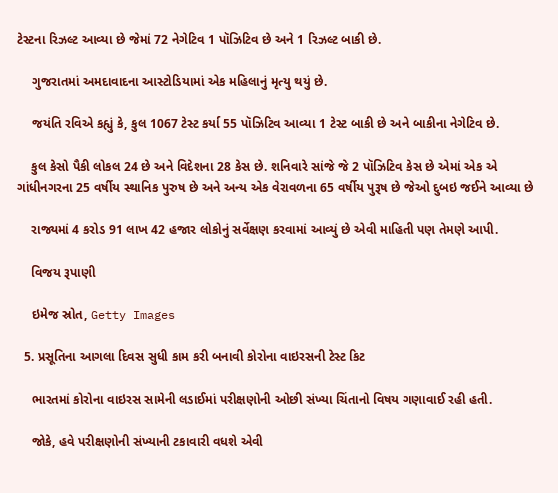ટેસ્ટના રિઝલ્ટ આવ્યા છે જેમાં 72 નેગેટિવ 1 પૉઝિટિવ છે અને 1 રિઝલ્ટ બાકી છે.

    ગુજરાતમાં અમદાવાદના આસ્ટોડિયામાં એક મહિલાનું મૃત્યુ થયું છે.

    જયંતિ રવિએ કહ્યું કે, કુલ 1067 ટેસ્ટ કર્યા 55 પૉઝિટિવ આવ્યા 1 ટેસ્ટ બાકી છે અને બાકીના નેગેટિવ છે.

    કુલ કેસો પૈકી લોકલ 24 છે અને વિદેશના 28 કેસ છે. શનિવારે સાંજે જે 2 પૉઝિટિવ કેસ છે એમાં એક એ ગાંધીનગરના 25 વર્ષીય સ્થાનિક પુરુષ છે અને અન્ય એક વેરાવળના 65 વર્ષીય પુરૂષ છે જેઓ દુબઇ જઈને આવ્યા છે

    રાજ્યમાં 4 કરોડ 91 લાખ 42 હજાર લોકોનું સર્વેક્ષણ કરવામાં આવ્યું છે એવી માહિતી પણ તેમણે આપી.

    વિજય રૂપાણી

    ઇમેજ સ્રોત, Getty Images

  5. પ્રસૂતિના આગલા દિવસ સુધી કામ કરી બનાવી કોરોના વાઇરસની ટેસ્ટ કિટ

    ભારતમાં કોરોના વાઇરસ સામેની લડાઈમાં પરીક્ષણોની ઓછી સંખ્યા ચિંતાનો વિષય ગણાવાઈ રહી હતી.

    જોકે, હવે પરીક્ષણોની સંખ્યાની ટકાવારી વધશે એવી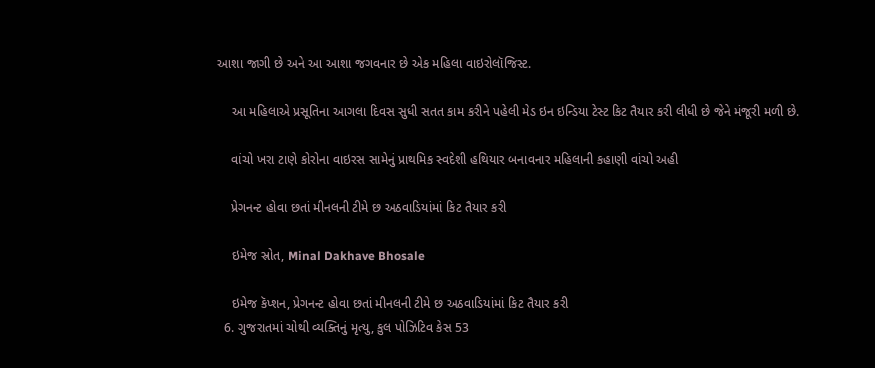આશા જાગી છે અને આ આશા જગવનાર છે એક મહિલા વાઇરોલૉજિસ્ટ.

    આ મહિલાએ પ્રસૂતિના આગલા દિવસ સુધી સતત કામ કરીને પહેલી મેડ ઇન ઇન્ડિયા ટેસ્ટ કિટ તૈયાર કરી લીધી છે જેને મંજૂરી મળી છે.

    વાંચો ખરા ટાણે કોરોના વાઇરસ સામેનું પ્રાથમિક સ્વદેશી હથિયાર બનાવનાર મહિલાની કહાણી વાંચો અહી

    પ્રેગનન્ટ હોવા છતાં મીનલની ટીમે છ અઠવાડિયાંમાં કિટ તૈયાર કરી

    ઇમેજ સ્રોત, Minal Dakhave Bhosale

    ઇમેજ કૅપ્શન, પ્રેગનન્ટ હોવા છતાં મીનલની ટીમે છ અઠવાડિયાંમાં કિટ તૈયાર કરી
  6. ગુજરાતમાં ચોથી વ્યક્તિનું મૃત્યુ, કુલ પોઝિટિવ કેસ 53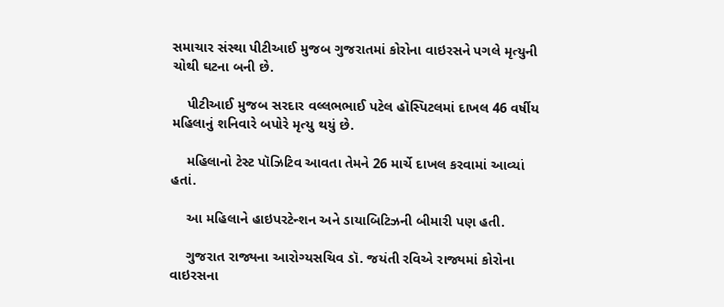સમાચાર સંસ્થા પીટીઆઈ મુજબ ગુજરાતમાં કોરોના વાઇરસને પગલે મૃત્યુની ચોથી ઘટના બની છે.

    પીટીઆઈ મુજબ સરદાર વલ્લભભાઈ પટેલ હૉસ્પિટલમાં દાખલ 46 વર્ષીય મહિલાનું શનિવારે બપોરે મૃત્યુ થયું છે.

    મહિલાનો ટેસ્ટ પૉઝિટિવ આવતા તેમને 26 માર્ચે દાખલ કરવામાં આવ્યાં હતાં.

    આ મહિલાને હાઇપરટેન્શન અને ડાયાબિટિઝની બીમારી પણ હતી.

    ગુજરાત રાજ્યના આરોગ્યસચિવ ડૉ. જયંતી રવિએ રાજ્યમાં કોરોના વાઇરસના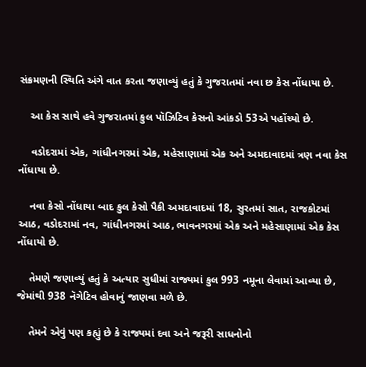સંક્રમણની સ્થિતિ અંગે વાત કરતા જણાવ્યું હતું કે ગુજરાતમાં નવા છ કેસ નોંધાયા છે.

    આ કેસ સાથે હવે ગુજરાતમાં કુલ પૉઝિટિવ કેસનો આંકડો 53એ પહોંચ્યો છે.

    વડોદરામાં એક, ગાંધીનગરમાં એક, મહેસાણામાં એક અને અમદાવાદમાં ત્રણ નવા કેસ નોંધાયા છે.

    નવા કેસો નોંધાયા બાદ કુલ કેસો પૈકી અમદાવાદમાં 18, સુરતમાં સાત, રાજકોટમાં આઠ, વડોદરામાં નવ, ગાંધીનગરમાં આઠ, ભાવનગરમાં એક અને મહેસાણામાં એક કેસ નોંધાયો છે.

    તેમણે જણાવ્યું હતું કે અત્યાર સુધીમાં રાજ્યમાં કુલ 993 નમૂના લેવામાં આવ્યા છે, જેમાંથી 938 નૅગેટિવ હોવાનું જાણવા મળે છે.

    તેમને એવું પણ કહ્યું છે કે રાજ્યમાં દવા અને જરૂરી સાધનોનો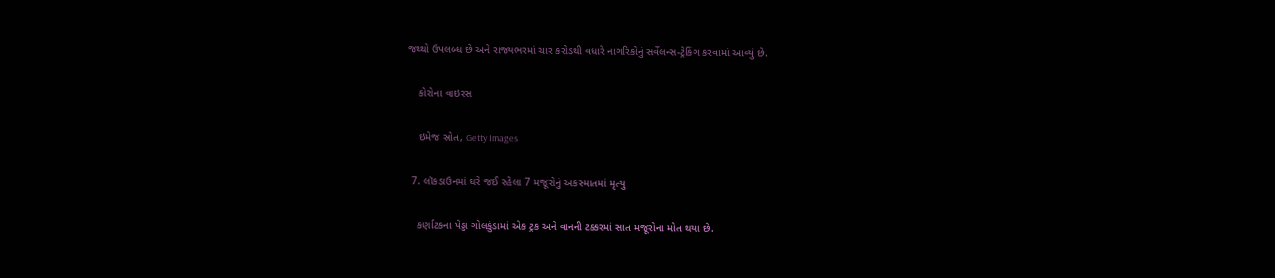જથ્થો ઉપલબ્ધ છે અને રાજ્યભરમાં ચાર કરોડથી વધારે નાગરિકોનું સર્વેલન્સ-ટ્રેકિંગ કરવામાં આવ્યું છે.

    કોરોના વાઇરસ

    ઇમેજ સ્રોત, Getty Images

  7. લૉકડાઉનમાં ઘરે જઈ રહેલા 7 મજૂરોનું અકસ્માતમાં મૃત્યુ

    કર્ણાટકના પેડ્ડા ગોલકુંડામાં એક ટ્રક અને વાનની ટક્કરમાં સાત મજૂરોના મોત થયા છે.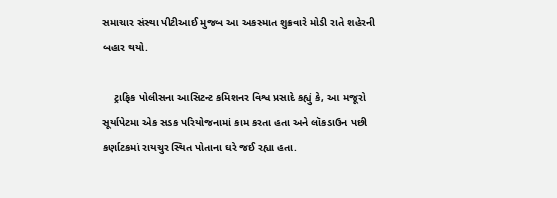સમાચાર સંસ્થા પીટીઆઈ મુજબ આ અકસ્માત શુક્રવારે મોડી રાતે શહેરની બહાર થયો.

    ટ્રાફિક પોલીસના આસિટન્ટ કમિશનર વિશ્વ પ્રસાદે કહ્યું કે, આ મજૂરો સૂર્યાપેટમા એક સડક પરિયોજનામાં કામ કરતા હતા અને લૉકડાઉન પછી કર્ણાટકમાં રાયચુર સ્થિત પોતાના ઘરે જઈ રહ્યા હતા.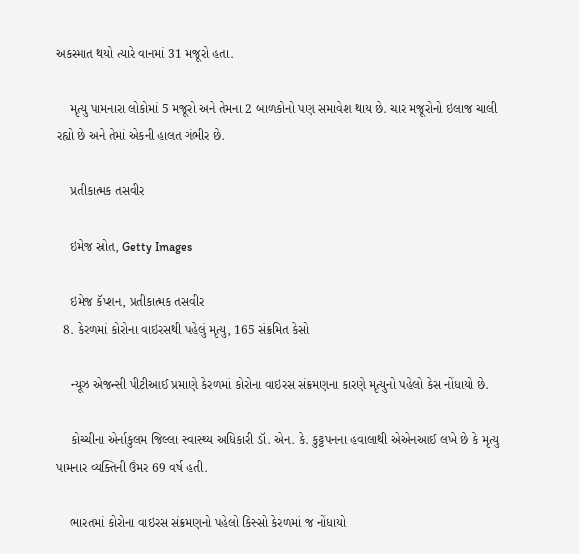અકસ્માત થયો ત્યારે વાનમાં 31 મજૂરો હતા.

    મૃત્યુ પામનારા લોકોમાં 5 મજૂરો અને તેમના 2 બાળકોનો પણ સમાવેશ થાય છે. ચાર મજૂરોનો ઇલાજ ચાલી રહ્યો છે અને તેમાં એકની હાલત ગંભીર છે.

    પ્રતીકાત્મક તસવીર

    ઇમેજ સ્રોત, Getty Images

    ઇમેજ કૅપ્શન, પ્રતીકાત્મક તસવીર
  8. કેરળમાં કોરોના વાઇરસથી પહેલું મૃત્યુ, 165 સંક્રમિત કેસો

    ન્યૂઝ એજન્સી પીટીઆઈ પ્રમાણે કેરળમાં કોરોના વાઇરસ સંક્રમણના કારણે મૃત્યુનો પહેલો કેસ નોંધાયો છે.

    કોચ્ચીના એર્નાકુલમ જિલ્લા સ્વાસ્થ્ય અધિકારી ડૉ. એન. કે. કુટ્ટપનના હવાલાથી એએનઆઈ લખે છે કે મૃત્યુ પામનાર વ્યક્તિની ઉંમર 69 વર્ષ હતી.

    ભારતમાં કોરોના વાઇરસ સંક્રમણનો પહેલો કિસ્સો કેરળમાં જ નોંધાયો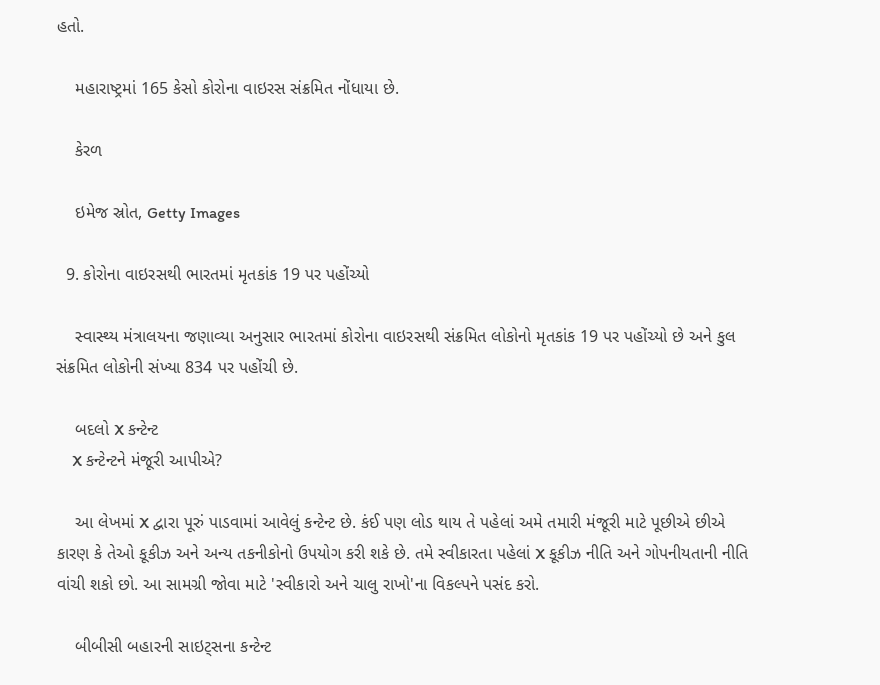હતો.

    મહારાષ્ટ્રમાં 165 કેસો કોરોના વાઇરસ સંક્રમિત નોંધાયા છે.

    કેરળ

    ઇમેજ સ્રોત, Getty Images

  9. કોરોના વાઇરસથી ભારતમાં મૃતકાંક 19 પર પહોંચ્યો

    સ્વાસ્થ્ય મંત્રાલયના જણાવ્યા અનુસાર ભારતમાં કોરોના વાઇરસથી સંક્રમિત લોકોનો મૃતકાંક 19 પર પહોંચ્યો છે અને કુલ સંક્રમિત લોકોની સંખ્યા 834 પર પહોંચી છે.

    બદલો X કન્ટેન્ટ
    X કન્ટેન્ટને મંજૂરી આપીએ?

    આ લેખમાં X દ્વારા પૂરું પાડવામાં આવેલું કન્ટેન્ટ છે. કંઈ પણ લોડ થાય તે પહેલાં અમે તમારી મંજૂરી માટે પૂછીએ છીએ કારણ કે તેઓ કૂકીઝ અને અન્ય તકનીકોનો ઉપયોગ કરી શકે છે. તમે સ્વીકારતા પહેલાં X કૂકીઝ નીતિ અને ગોપનીયતાની નીતિ વાંચી શકો છો. આ સામગ્રી જોવા માટે 'સ્વીકારો અને ચાલુ રાખો'ના વિકલ્પને પસંદ કરો.

    બીબીસી બહારની સાઇટ્સના કન્ટેન્ટ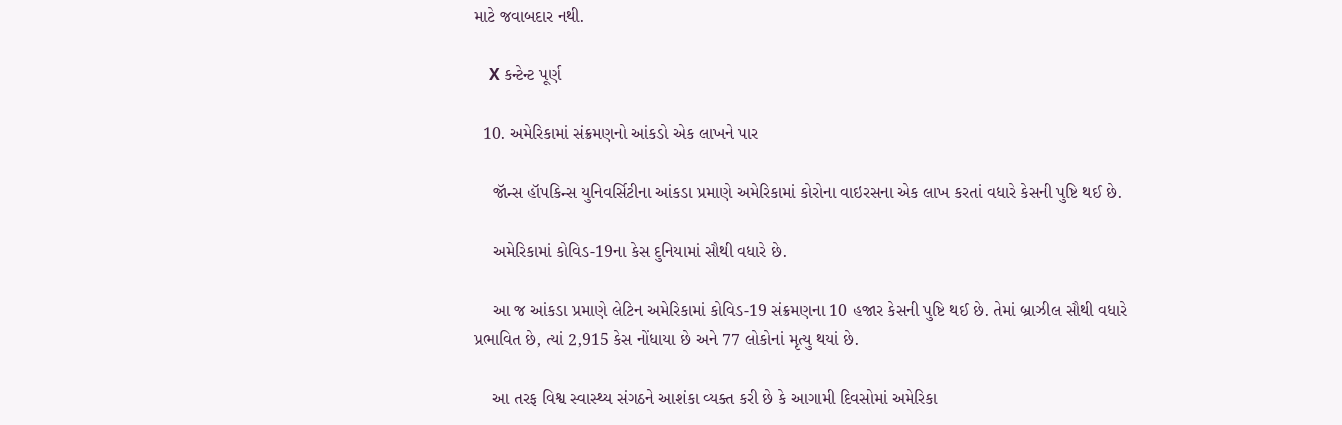માટે જવાબદાર નથી.

    X કન્ટેન્ટ પૂર્ણ

  10. અમેરિકામાં સંક્રમણનો આંકડો એક લાખને પાર

    જૉન્સ હૉપકિન્સ યુનિવર્સિટીના આંકડા પ્રમાણે અમેરિકામાં કોરોના વાઇરસના એક લાખ કરતાં વધારે કેસની પુષ્ટિ થઈ છે.

    અમેરિકામાં કોવિડ-19ના કેસ દુનિયામાં સૌથી વધારે છે.

    આ જ આંકડા પ્રમાણે લેટિન અમેરિકામાં કોવિડ-19 સંક્રમણના 10 હજાર કેસની પુષ્ટિ થઈ છે. તેમાં બ્રાઝીલ સૌથી વધારે પ્રભાવિત છે, ત્યાં 2,915 કેસ નોંધાયા છે અને 77 લોકોનાં મૃત્યુ થયાં છે.

    આ તરફ વિશ્વ સ્વાસ્થ્ય સંગઠને આશંકા વ્યક્ત કરી છે કે આગામી દિવસોમાં અમેરિકા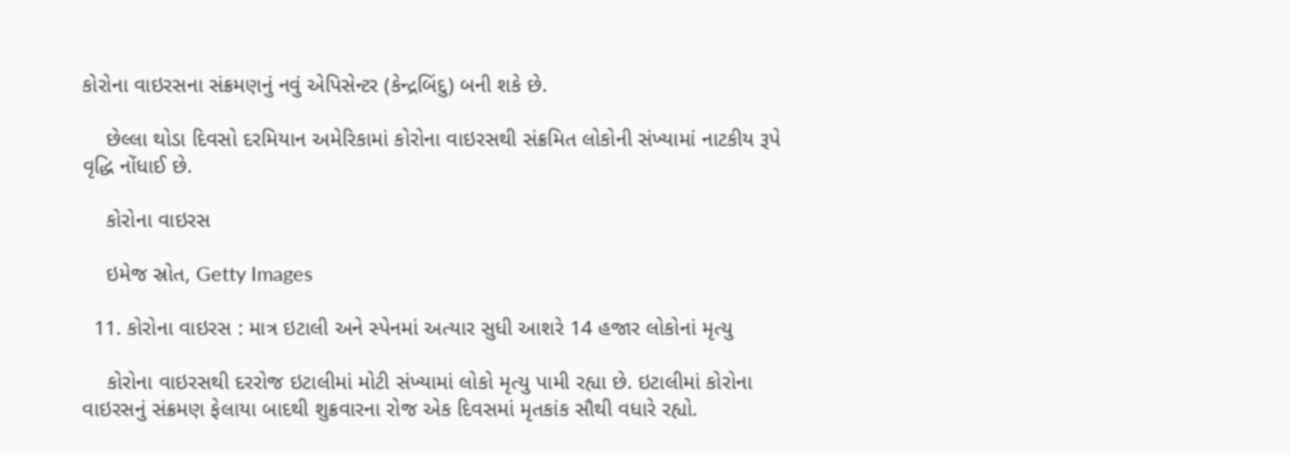કોરોના વાઇરસના સંક્રમણનું નવું એપિસેન્ટર (કેન્દ્રબિંદુ) બની શકે છે.

    છેલ્લા થોડા દિવસો દરમિયાન અમેરિકામાં કોરોના વાઇરસથી સંક્રમિત લોકોની સંખ્યામાં નાટકીય રૂપે વૃદ્ધિ નોંધાઈ છે.

    કોરોના વાઇરસ

    ઇમેજ સ્રોત, Getty Images

  11. કોરોના વાઇરસ : માત્ર ઇટાલી અને સ્પેનમાં અત્યાર સુધી આશરે 14 હજાર લોકોનાં મૃત્યુ

    કોરોના વાઇરસથી દરરોજ ઇટાલીમાં મોટી સંખ્યામાં લોકો મૃત્યુ પામી રહ્યા છે. ઇટાલીમાં કોરોના વાઇરસનું સંક્રમણ ફેલાયા બાદથી શુક્રવારના રોજ એક દિવસમાં મૃતકાંક સૌથી વધારે રહ્યો.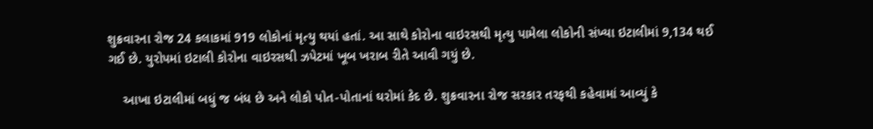શુક્રવારના રોજ 24 કલાકમાં 919 લોકોનાં મૃત્યુ થયાં હતાં. આ સાથે કોરોના વાઇરસથી મૃત્યુ પામેલા લોકોની સંખ્યા ઇટાલીમાં 9,134 થઈ ગઈ છે. યુરોપમાં ઇટાલી કોરોના વાઇરસથી ઝપેટમાં ખૂબ ખરાબ રીતે આવી ગયું છે.

    આખા ઇટાલીમાં બધું જ બંધ છે અને લોકો પોત-પોતાનાં ઘરોમાં કેદ છે. શુક્રવારના રોજ સરકાર તરફથી કહેવામાં આવ્યું કે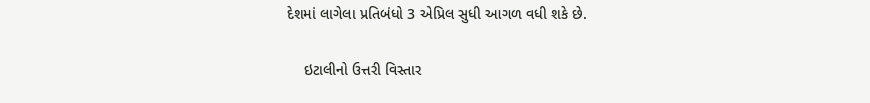દેશમાં લાગેલા પ્રતિબંધો 3 એપ્રિલ સુધી આગળ વધી શકે છે.

    ઇટાલીનો ઉત્તરી વિસ્તાર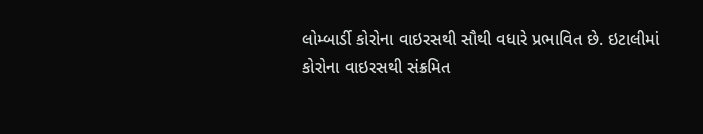લોમ્બાર્ડી કોરોના વાઇરસથી સૌથી વધારે પ્રભાવિત છે. ઇટાલીમાં કોરોના વાઇરસથી સંક્રમિત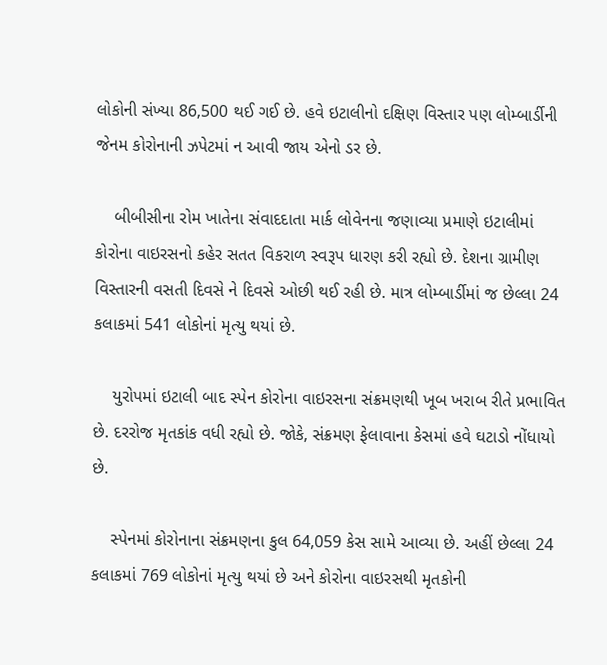લોકોની સંખ્યા 86,500 થઈ ગઈ છે. હવે ઇટાલીનો દક્ષિણ વિસ્તાર પણ લોમ્બાર્ડીની જેનમ કોરોનાની ઝપેટમાં ન આવી જાય એનો ડર છે.

    બીબીસીના રોમ ખાતેના સંવાદદાતા માર્ક લોવેનના જણાવ્યા પ્રમાણે ઇટાલીમાં કોરોના વાઇરસનો કહેર સતત વિકરાળ સ્વરૂપ ધારણ કરી રહ્યો છે. દેશના ગ્રામીણ વિસ્તારની વસતી દિવસે ને દિવસે ઓછી થઈ રહી છે. માત્ર લોમ્બાર્ડીમાં જ છેલ્લા 24 કલાકમાં 541 લોકોનાં મૃત્યુ થયાં છે.

    યુરોપમાં ઇટાલી બાદ સ્પેન કોરોના વાઇરસના સંક્રમણથી ખૂબ ખરાબ રીતે પ્રભાવિત છે. દરરોજ મૃતકાંક વધી રહ્યો છે. જોકે, સંક્રમણ ફેલાવાના કેસમાં હવે ઘટાડો નોંધાયો છે.

    સ્પેનમાં કોરોનાના સંક્રમણના કુલ 64,059 કેસ સામે આવ્યા છે. અહીં છેલ્લા 24 કલાકમાં 769 લોકોનાં મૃત્યુ થયાં છે અને કોરોના વાઇરસથી મૃતકોની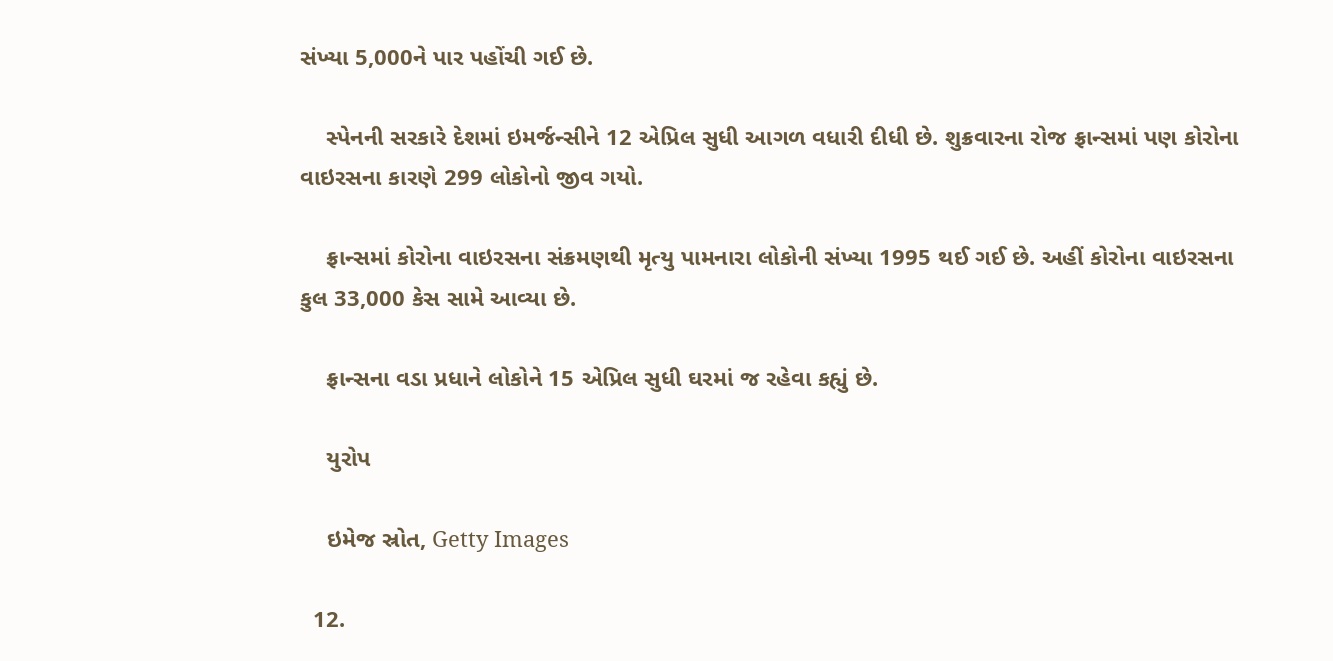સંખ્યા 5,000ને પાર પહોંચી ગઈ છે.

    સ્પેનની સરકારે દેશમાં ઇમર્જન્સીને 12 એપ્રિલ સુધી આગળ વધારી દીધી છે. શુક્રવારના રોજ ફ્રાન્સમાં પણ કોરોના વાઇરસના કારણે 299 લોકોનો જીવ ગયો.

    ફ્રાન્સમાં કોરોના વાઇરસના સંક્રમણથી મૃત્યુ પામનારા લોકોની સંખ્યા 1995 થઈ ગઈ છે. અહીં કોરોના વાઇરસના કુલ 33,000 કેસ સામે આવ્યા છે.

    ફ્રાન્સના વડા પ્રધાને લોકોને 15 એપ્રિલ સુધી ઘરમાં જ રહેવા કહ્યું છે.

    યુરોપ

    ઇમેજ સ્રોત, Getty Images

  12.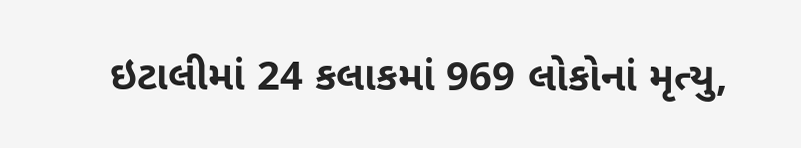ઇટાલીમાં 24 કલાકમાં 969 લોકોનાં મૃત્યુ,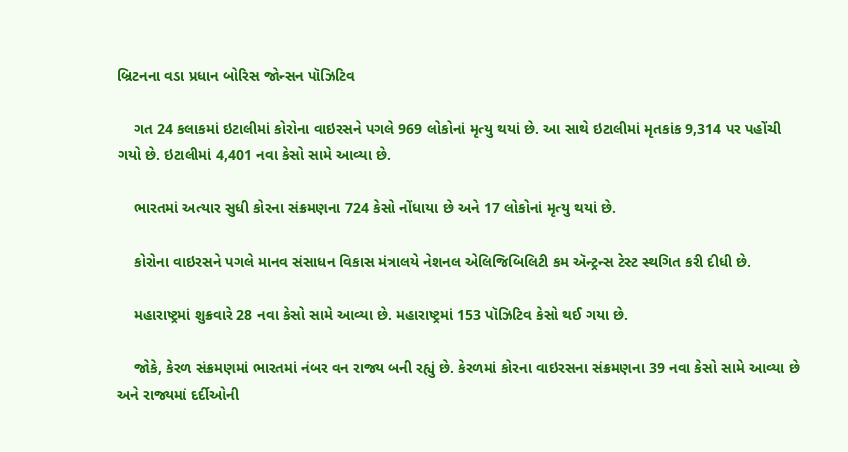બ્રિટનના વડા પ્રધાન બોરિસ જોન્સન પૉઝિટિવ

    ગત 24 કલાકમાં ઇટાલીમાં કોરોના વાઇરસને પગલે 969 લોકોનાં મૃત્યુ થયાં છે. આ સાથે ઇટાલીમાં મૃતકાંક 9,314 પર પહોંચી ગયો છે. ઇટાલીમાં 4,401 નવા કેસો સામે આવ્યા છે.

    ભારતમાં અત્યાર સુધી કોરના સંક્રમણના 724 કેસો નોંધાયા છે અને 17 લોકોનાં મૃત્યુ થયાં છે.

    કોરોના વાઇરસને પગલે માનવ સંસાધન વિકાસ મંત્રાલયે નેશનલ એલિજિબિલિટી કમ ઍન્ટ્રન્સ ટેસ્ટ સ્થગિત કરી દીધી છે.

    મહારાષ્ટ્રમાં શુક્રવારે 28 નવા કેસો સામે આવ્યા છે. મહારાષ્ટ્રમાં 153 પૉઝિટિવ કેસો થઈ ગયા છે.

    જોકે, કેરળ સંક્રમણમાં ભારતમાં નંબર વન રાજ્ય બની રહ્યું છે. કેરળમાં કોરના વાઇરસના સંક્રમણના 39 નવા કેસો સામે આવ્યા છે અને રાજ્યમાં દર્દીઓની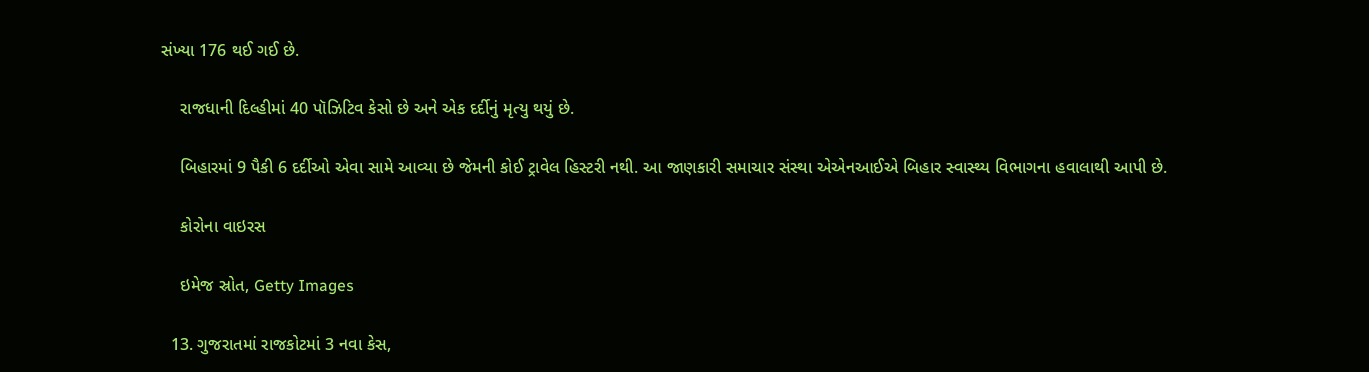સંખ્યા 176 થઈ ગઈ છે.

    રાજધાની દિલ્હીમાં 40 પૉઝિટિવ કેસો છે અને એક દર્દીનું મૃત્યુ થયું છે.

    બિહારમાં 9 પૈકી 6 દર્દીઓ એવા સામે આવ્યા છે જેમની કોઈ ટ્રાવેલ હિસ્ટરી નથી. આ જાણકારી સમાચાર સંસ્થા એએનઆઈએ બિહાર સ્વાસ્થ્ય વિભાગના હવાલાથી આપી છે.

    કોરોના વાઇરસ

    ઇમેજ સ્રોત, Getty Images

  13. ગુજરાતમાં રાજકોટમાં 3 નવા કેસ,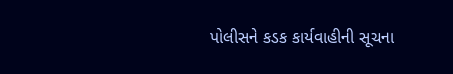પોલીસને કડક કાર્યવાહીની સૂચના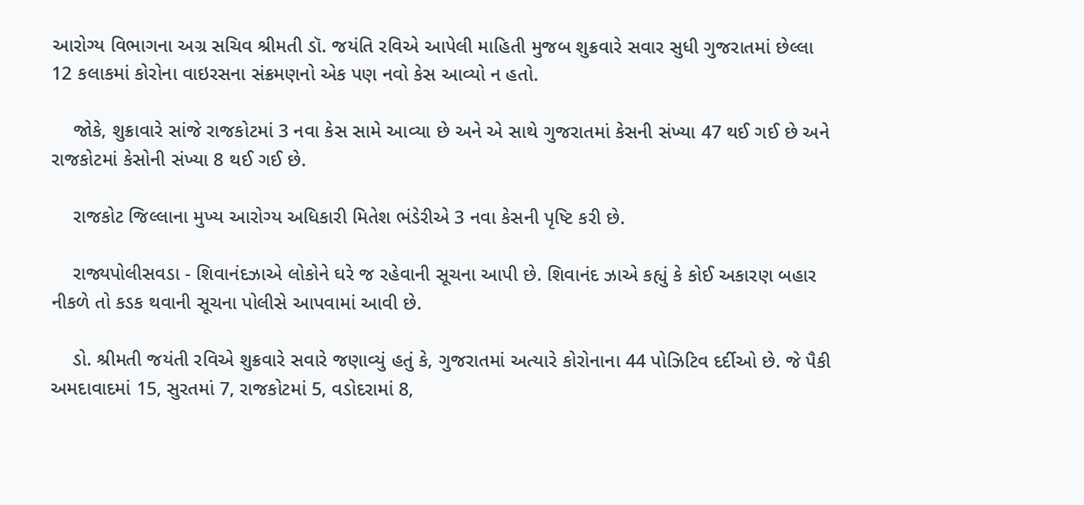આરોગ્ય વિભાગના અગ્ર સચિવ શ્રીમતી ડૉ. જયંતિ રવિએ આપેલી માહિતી મુજબ શુક્રવારે સવાર સુધી ગુજરાતમાં છેલ્લા 12 કલાકમાં કોરોના વાઇરસના સંક્રમણનો એક પણ નવો કેસ આવ્યો ન હતો.

    જોકે, શુક્રાવારે સાંજે રાજકોટમાં 3 નવા કેસ સામે આવ્યા છે અને એ સાથે ગુજરાતમાં કેસની સંખ્યા 47 થઈ ગઈ છે અને રાજકોટમાં કેસોની સંખ્યા 8 થઈ ગઈ છે.

    રાજકોટ જિલ્લાના મુખ્ય આરોગ્ય અધિકારી મિતેશ ભંડેરીએ 3 નવા કેસની પૃષ્ટિ કરી છે.

    રાજ્યપોલીસવડા - શિવાનંદઝાએ લોકોને ઘરે જ રહેવાની સૂચના આપી છે. શિવાનંદ ઝાએ કહ્યું કે કોઈ અકારણ બહાર નીકળે તો કડક થવાની સૂચના પોલીસે આપવામાં આવી છે.

    ડો. શ્રીમતી જયંતી રવિએ શુક્રવારે સવારે જણાવ્યું હતું કે, ગુજરાતમાં અત્યારે કોરોનાના 44 પોઝિટિવ દર્દીઓ છે. જે પૈકી અમદાવાદમાં 15, સુરતમાં 7, રાજકોટમાં 5, વડોદરામાં 8,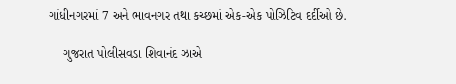ગાંધીનગરમાં 7 અને ભાવનગર તથા કચ્છમાં એક-એક પોઝિટિવ દર્દીઓ છે.

    ગુજરાત પોલીસવડા શિવાનંદ ઝાએ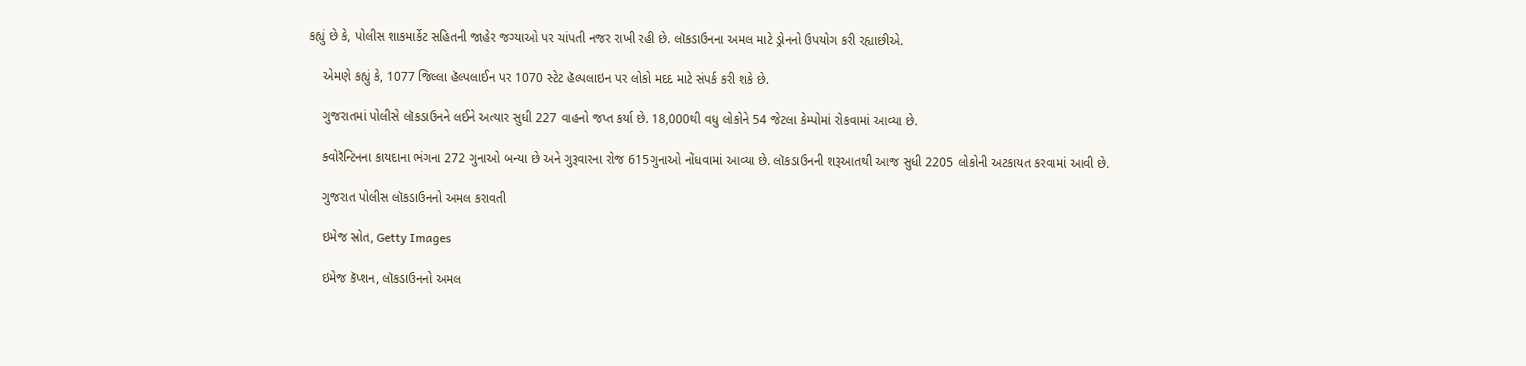કહ્યું છે કે, પોલીસ શાકમાર્કેટ સહિતની જાહેર જગ્યાઓ પર ચાંપતી નજર રાખી રહી છે. લૉકડાઉનના અમલ માટે ડ્રોનનો ઉપયોગ કરી રહ્યાછીએ.

    એમણે કહ્યું કે, 1077 જિલ્લા હૅલ્પલાઈન પર 1070 સ્ટેટ હૅલ્પલાઇન પર લોકો મદદ માટે સંપર્ક કરી શકે છે.

    ગુજરાતમાં પોલીસે લૉકડાઉનને લઈને અત્યાર સુધી 227 વાહનો જપ્ત કર્યા છે. 18,000થી વધુ લોકોને 54 જેટલા કેમ્પોમાં રોકવામાં આવ્યા છે.

    ક્વોરૅન્ટિનના કાયદાના ભંગના 272 ગુનાઓ બન્યા છે અને ગુરૂવારના રોજ 615ગુનાઓ નોંધવામાં આવ્યા છે. લૉકડાઉનની શરૂઆતથી આજ સુધી 2205 લોકોની અટકાયત કરવામાં આવી છે.

    ગુજરાત પોલીસ લૉકડાઉનનો અમલ કરાવતી

    ઇમેજ સ્રોત, Getty Images

    ઇમેજ કૅપ્શન, લૉકડાઉનનો અમલ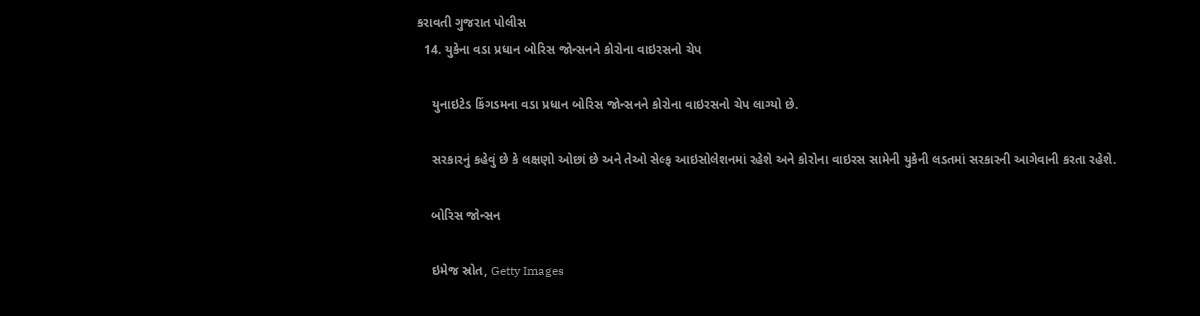કરાવતી ગુજરાત પોલીસ
  14. યુકેના વડા પ્રધાન બોરિસ જોન્સનને કોરોના વાઇરસનો ચેપ

    યુનાઇટેડ કિંગડમના વડા પ્રધાન બોરિસ જોન્સનને કોરોના વાઇરસનો ચેપ લાગ્યો છે.

    સરકારનું કહેવું છે કે લક્ષણો ઓછાં છે અને તેઓ સેલ્ફ આઇસોલેશનમાં રહેશે અને કોરોના વાઇરસ સામેની યુકેની લડતમાં સરકારની આગેવાની કરતા રહેશે.

    બોરિસ જોન્સન

    ઇમેજ સ્રોત, Getty Images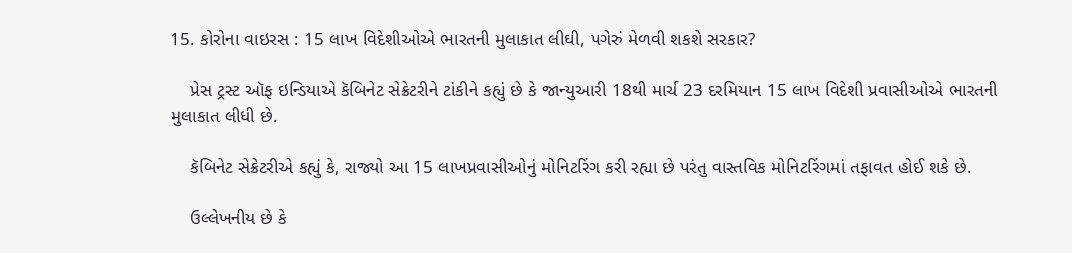15. કોરોના વાઇરસ : 15 લાખ વિદેશીઓએ ભારતની મુલાકાત લીઘી, પગેરું મેળવી શકશે સરકાર?

    પ્રેસ ટ્રસ્ટ ઑફ ઇન્ડિયાએ કૅબિનેટ સેક્રેટરીને ટાંકીને કહ્યું છે કે જાન્યુઆરી 18થી માર્ચ 23 દરમિયાન 15 લાખ વિદેશી પ્રવાસીઓએ ભારતની મુલાકાત લીધી છે.

    કૅબિનેટ સેક્રેટરીએ કહ્યું કે, રાજ્યો આ 15 લાખપ્રવાસીઓનું મોનિટરિંગ કરી રહ્યા છે પરંતુ વાસ્તવિક મોનિટરિંગમાં તફાવત હોઈ શકે છે.

    ઉલ્લેખનીય છે કે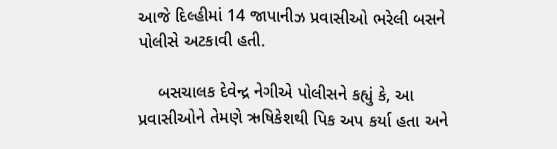આજે દિલ્હીમાં 14 જાપાનીઝ પ્રવાસીઓ ભરેલી બસને પોલીસે અટકાવી હતી.

    બસચાલક દેવેન્દ્ર નેગીએ પોલીસને કહ્યું કે, આ પ્રવાસીઓને તેમણે ઋષિકેશથી પિક અપ કર્યા હતા અને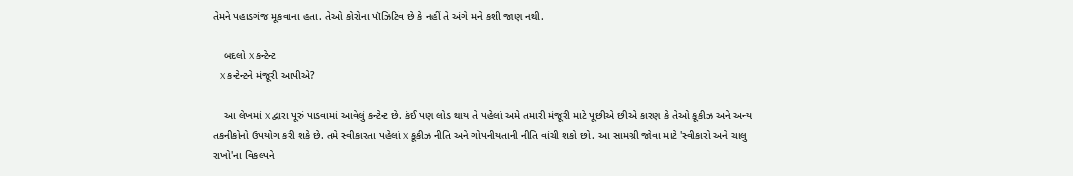તેમને પહાડગંજ મૂકવાના હતા. તેઓ કોરોના પૉઝિટિવ છે કે નહીં તે અંગે મને કશી જાણ નથી.

    બદલો X કન્ટેન્ટ
    X કન્ટેન્ટને મંજૂરી આપીએ?

    આ લેખમાં X દ્વારા પૂરું પાડવામાં આવેલું કન્ટેન્ટ છે. કંઈ પણ લોડ થાય તે પહેલાં અમે તમારી મંજૂરી માટે પૂછીએ છીએ કારણ કે તેઓ કૂકીઝ અને અન્ય તકનીકોનો ઉપયોગ કરી શકે છે. તમે સ્વીકારતા પહેલાં X કૂકીઝ નીતિ અને ગોપનીયતાની નીતિ વાંચી શકો છો. આ સામગ્રી જોવા માટે 'સ્વીકારો અને ચાલુ રાખો'ના વિકલ્પને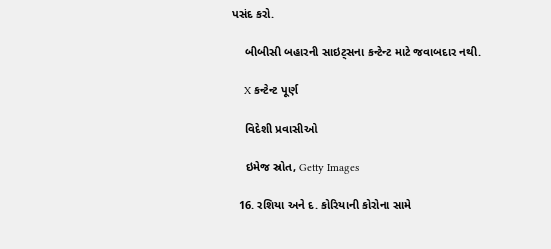પસંદ કરો.

    બીબીસી બહારની સાઇટ્સના કન્ટેન્ટ માટે જવાબદાર નથી.

    X કન્ટેન્ટ પૂર્ણ

    વિદેશી પ્રવાસીઓ

    ઇમેજ સ્રોત, Getty Images

  16. રશિયા અને દ. કોરિયાની કોરોના સામે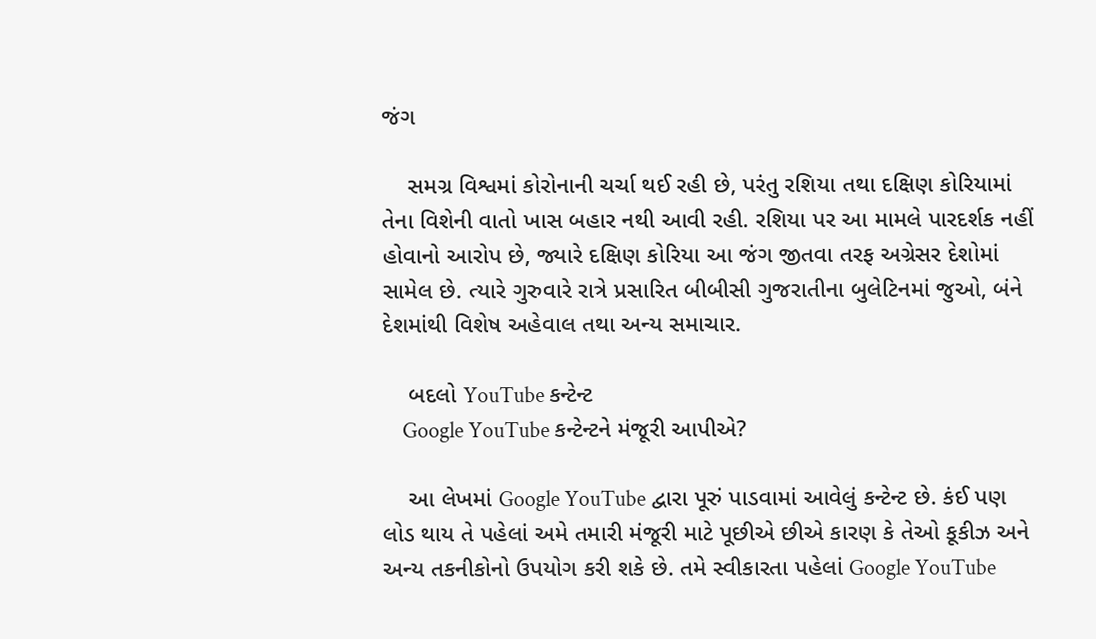જંગ

    સમગ્ર વિશ્વમાં કોરોનાની ચર્ચા થઈ રહી છે, પરંતુ રશિયા તથા દક્ષિણ કોરિયામાં તેના વિશેની વાતો ખાસ બહાર નથી આવી રહી. રશિયા પર આ મામલે પારદર્શક નહીં હોવાનો આરોપ છે, જ્યારે દક્ષિણ કોરિયા આ જંગ જીતવા તરફ અગ્રેસર દેશોમાં સામેલ છે. ત્યારે ગુરુવારે રાત્રે પ્રસારિત બીબીસી ગુજરાતીના બુલેટિનમાં જુઓ, બંને દેશમાંથી વિશેષ અહેવાલ તથા અન્ય સમાચાર.

    બદલો YouTube કન્ટેન્ટ
    Google YouTube કન્ટેન્ટને મંજૂરી આપીએ?

    આ લેખમાં Google YouTube દ્વારા પૂરું પાડવામાં આવેલું કન્ટેન્ટ છે. કંઈ પણ લોડ થાય તે પહેલાં અમે તમારી મંજૂરી માટે પૂછીએ છીએ કારણ કે તેઓ કૂકીઝ અને અન્ય તકનીકોનો ઉપયોગ કરી શકે છે. તમે સ્વીકારતા પહેલાં Google YouTube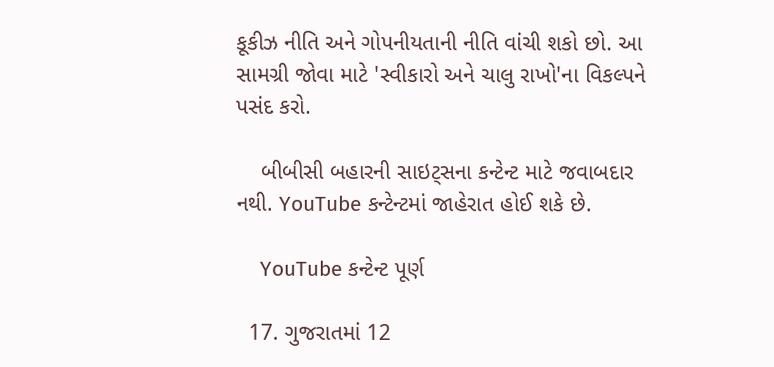કૂકીઝ નીતિ અને ગોપનીયતાની નીતિ વાંચી શકો છો. આ સામગ્રી જોવા માટે 'સ્વીકારો અને ચાલુ રાખો'ના વિકલ્પને પસંદ કરો.

    બીબીસી બહારની સાઇટ્સના કન્ટેન્ટ માટે જવાબદાર નથી. YouTube કન્ટેન્ટમાં જાહેરાત હોઈ શકે છે.

    YouTube કન્ટેન્ટ પૂર્ણ

  17. ગુજરાતમાં 12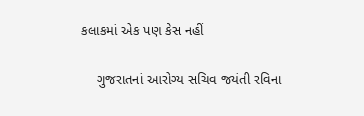કલાકમાં એક પણ કેસ નહીં

    ગુજરાતનાં આરોગ્ય સચિવ જયંતી રવિના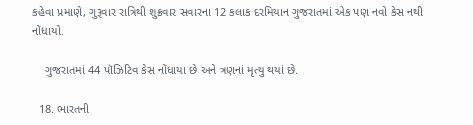કહેવા પ્રમાણે, ગુરૂવાર રાત્રિથી શુક્રવાર સવારના 12 કલાક દરમિયાન ગુજરાતમાં એક પણ નવો કેસ નથી નોંધાયો.

    ગુજરાતમાં 44 પૉઝિટિવ કેસ નોંધાયા છે અને ત્રણનાં મૃત્યુ થયાં છે.

  18. ભારતની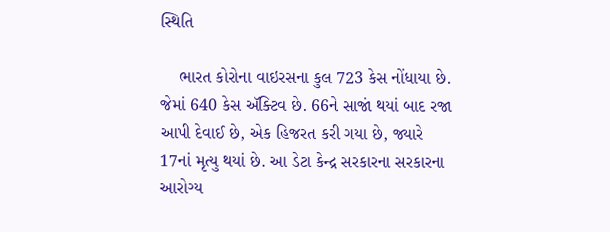સ્થિતિ

    ભારત કોરોના વાઇરસના કુલ 723 કેસ નોંધાયા છે. જેમાં 640 કેસ ઍક્ટિવ છે. 66ને સાજાં થયાં બાદ રજા આપી દેવાઈ છે, એક હિજરત કરી ગયા છે, જ્યારે 17નાં મૃત્યુ થયાં છે. આ ડેટા કેન્દ્ર સરકારના સરકારના આરોગ્ય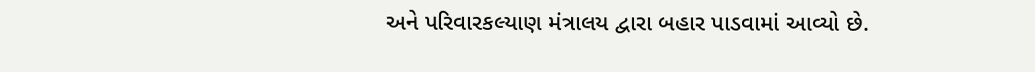અને પરિવારકલ્યાણ મંત્રાલય દ્વારા બહાર પાડવામાં આવ્યો છે.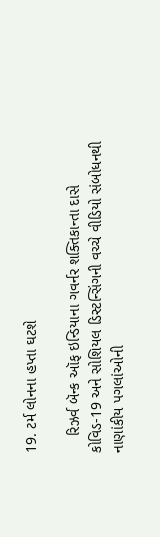19. ટર્મ લોનના હપ્તા ઘટશે

    રિઝર્વ બૅન્ક ઑફ ઇન્ડિયાના ગવર્નર શક્તિકાન્તા દાસે કોવિડ-19 અને સોશિયલ ડિસ્ટન્સિંગની વચ્ચે વીડિયો સંબોધનથી નાણાંકીય પગલાંઓની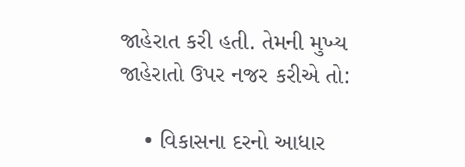જાહેરાત કરી હતી. તેમની મુખ્ય જાહેરાતો ઉપર નજર કરીએ તો:

    • વિકાસના દરનો આધાર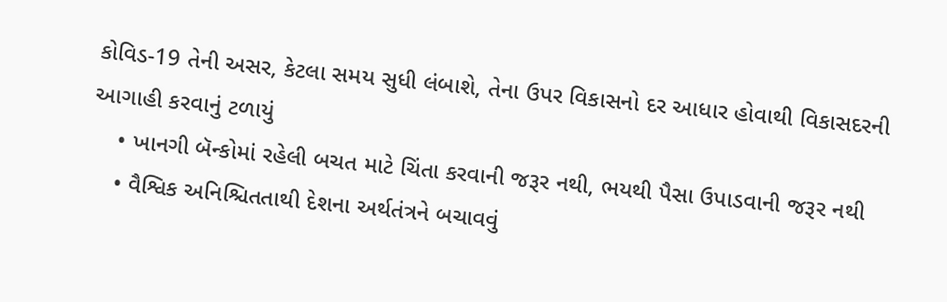કોવિડ-19 તેની અસર, કેટલા સમય સુધી લંબાશે, તેના ઉપર વિકાસનો દર આધાર હોવાથી વિકાસદરની આગાહી કરવાનું ટળાયું
    • ખાનગી બૅન્કોમાં રહેલી બચત માટે ચિંતા કરવાની જરૂર નથી, ભયથી પૈસા ઉપાડવાની જરૂર નથી
    • વૈશ્વિક અનિશ્ચિતતાથી દેશના અર્થતંત્રને બચાવવું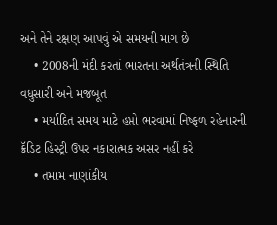અને તેને રક્ષણ આપવું એ સમયની માગ છે
    • 2008ની મંદી કરતાં ભારતના અર્થતંત્રની સ્થિતિ વધુસારી અને મજબૂત
    • મર્યાદિત સમય માટે હપ્તો ભરવામાં નિષ્ફળ રહેનારની ક્રૅડિટ હિસ્ટ્રી ઉપર નકારાત્મક અસર નહીં કરે
    • તમામ નાણાંકીય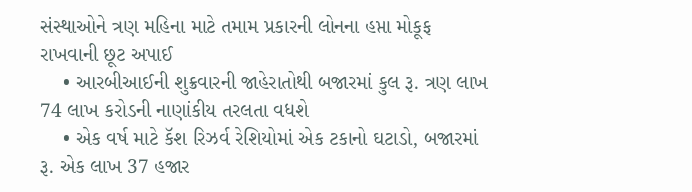સંસ્થાઓને ત્રણ મહિના માટે તમામ પ્રકારની લોનના હપ્તા મોકૂફ રાખવાની છૂટ અપાઈ
    • આરબીઆઈની શુક્રવારની જાહેરાતોથી બજારમાં કુલ રૂ. ત્રણ લાખ 74 લાખ કરોડની નાણાંકીય તરલતા વધશે
    • એક વર્ષ માટે કૅશ રિઝર્વ રેશિયોમાં એક ટકાનો ઘટાડો, બજારમાં રૂ. એક લાખ 37 હજાર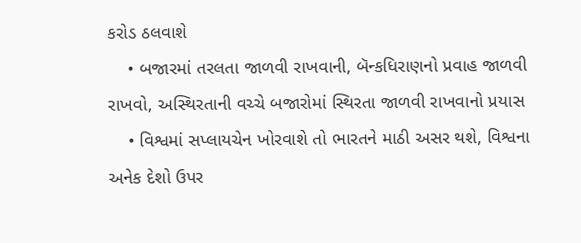કરોડ ઠલવાશે
    • બજારમાં તરલતા જાળવી રાખવાની, બૅન્કધિરાણનો પ્રવાહ જાળવી રાખવો, અસ્થિરતાની વચ્ચે બજારોમાં સ્થિરતા જાળવી રાખવાનો પ્રયાસ
    • વિશ્વમાં સપ્લાયચેન ખોરવાશે તો ભારતને માઠી અસર થશે, વિશ્વના અનેક દેશો ઉપર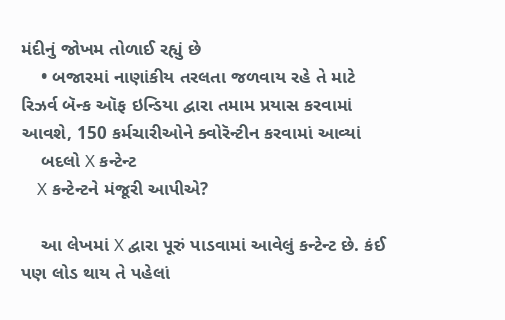મંદીનું જોખમ તોળાઈ રહ્યું છે
    • બજારમાં નાણાંકીય તરલતા જળવાય રહે તે માટે રિઝર્વ બૅન્ક ઑફ ઇન્ડિયા દ્વારા તમામ પ્રયાસ કરવામાં આવશે, 150 કર્મચારીઓને ક્વોરૅન્ટીન કરવામાં આવ્યાં
    બદલો X કન્ટેન્ટ
    X કન્ટેન્ટને મંજૂરી આપીએ?

    આ લેખમાં X દ્વારા પૂરું પાડવામાં આવેલું કન્ટેન્ટ છે. કંઈ પણ લોડ થાય તે પહેલાં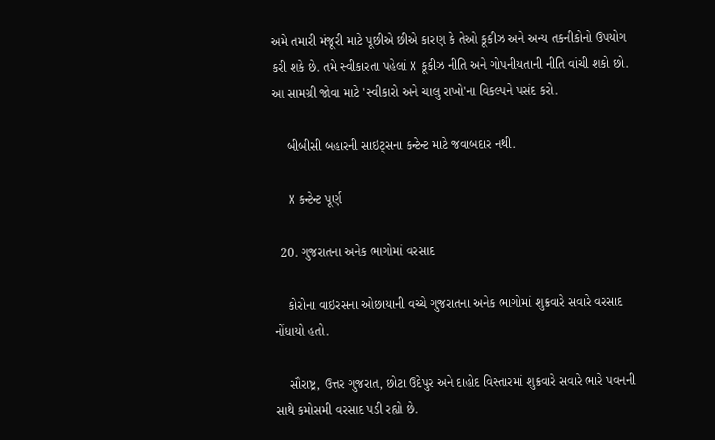અમે તમારી મંજૂરી માટે પૂછીએ છીએ કારણ કે તેઓ કૂકીઝ અને અન્ય તકનીકોનો ઉપયોગ કરી શકે છે. તમે સ્વીકારતા પહેલાં X કૂકીઝ નીતિ અને ગોપનીયતાની નીતિ વાંચી શકો છો. આ સામગ્રી જોવા માટે 'સ્વીકારો અને ચાલુ રાખો'ના વિકલ્પને પસંદ કરો.

    બીબીસી બહારની સાઇટ્સના કન્ટેન્ટ માટે જવાબદાર નથી.

    X કન્ટેન્ટ પૂર્ણ

  20. ગુજરાતના અનેક ભાગોમાં વરસાદ

    કોરોના વાઇરસના ઓછાયાની વચ્ચે ગુજરાતના અનેક ભાગોમાં શુક્રવારે સવારે વરસાદ નોંધાયો હતો.

    સૌરાષ્ટ્ર, ઉત્તર ગુજરાત, છોટા ઉદેપુર અને દાહોદ વિસ્તારમાં શુક્રવારે સવારે ભારે પવનની સાથે કમોસમી વરસાદ પડી રહ્યો છે.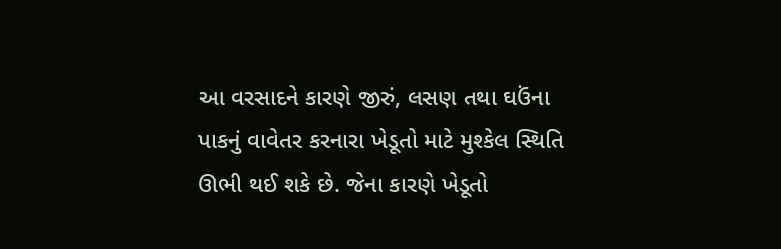આ વરસાદને કારણે જીરું, લસણ તથા ઘઉંના પાકનું વાવેતર કરનારા ખેડૂતો માટે મુશ્કેલ સ્થિતિ ઊભી થઈ શકે છે. જેના કારણે ખેડૂતો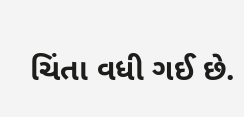ચિંતા વધી ગઈ છે.